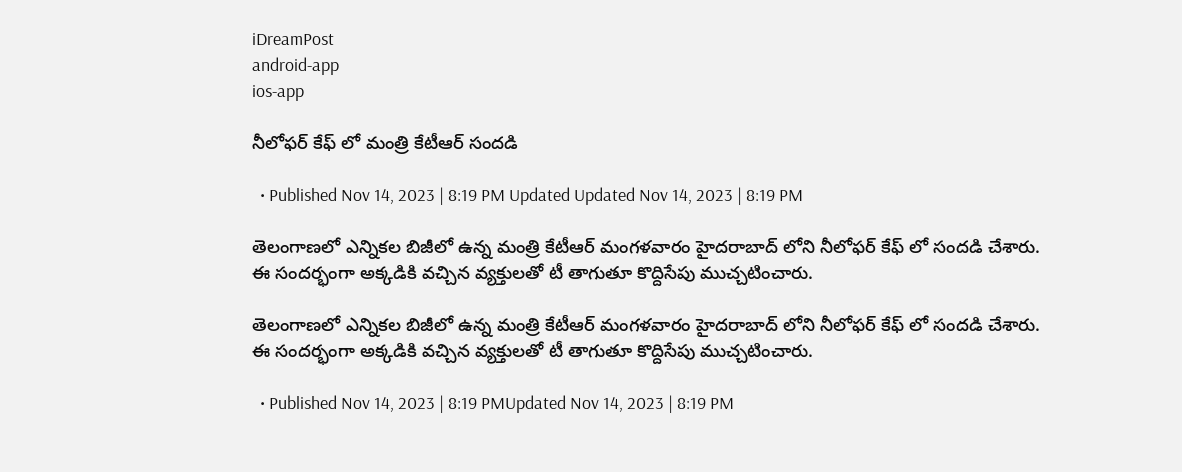iDreamPost
android-app
ios-app

నీలోఫర్ కేఫ్ లో మంత్రి కేటీఆర్ సందడి

  • Published Nov 14, 2023 | 8:19 PM Updated Updated Nov 14, 2023 | 8:19 PM

తెలంగాణలో ఎన్నికల బిజీలో ఉన్న మంత్రి కేటీఆర్ మంగళవారం హైదరాబాద్ లోని నీలోఫర్ కేఫ్ లో సందడి చేశారు. ఈ సందర్భంగా అక్కడికి వచ్చిన వ్యక్తులతో టీ తాగుతూ కొద్దిసేపు ముచ్చటించారు.

తెలంగాణలో ఎన్నికల బిజీలో ఉన్న మంత్రి కేటీఆర్ మంగళవారం హైదరాబాద్ లోని నీలోఫర్ కేఫ్ లో సందడి చేశారు. ఈ సందర్భంగా అక్కడికి వచ్చిన వ్యక్తులతో టీ తాగుతూ కొద్దిసేపు ముచ్చటించారు.

  • Published Nov 14, 2023 | 8:19 PMUpdated Nov 14, 2023 | 8:19 PM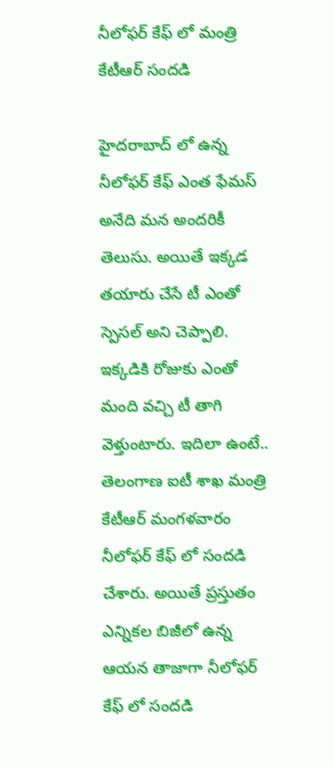నీలోఫర్ కేఫ్ లో మంత్రి కేటీఆర్ సందడి

హైదరాబాద్ లో ఉన్న నీలోఫర్ కేఫ్ ఎంత ఫేమస్ అనేది మన అందరికీ తెలుసు. అయితే ఇక్కడ తయారు చేసే టీ ఎంతో స్పెసల్ అని చెప్పాలి. ఇక్కడికి రోజుకు ఎంతో మంది వచ్చి టీ తాగి వెళ్తుంటారు. ఇదిలా ఉంటే.. తెలంగాణ ఐటీ శాఖ మంత్రి కేటీఆర్ మంగళవారం నీలోఫర్ కేఫ్ లో సందడి చేశారు. అయితే ప్రస్తుతం ఎన్నికల బిజీలో ఉన్న ఆయన తాజాగా నీలోఫర్ కేఫ్ లో సందడి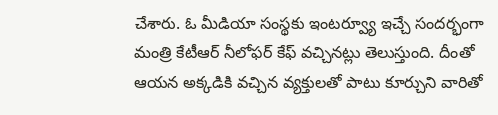చేశారు. ఓ మీడియా సంస్థకు ఇంటర్వ్యూ ఇచ్చే సందర్భంగా మంత్రి కేటీఆర్ నీలోఫర్ కేఫ్ వచ్చినట్లు తెలుస్తుంది. దీంతో ఆయన అక్కడికి వచ్చిన వ్యక్తులతో పాటు కూర్చుని వారితో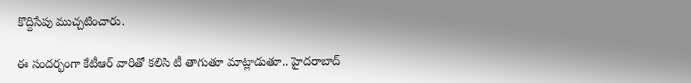కొద్దిసేపు ముచ్చటించారు.

ఈ సందర్భంగా కేటీఆర్ వారితో కలిసి టీ తాగుతూ మాట్లాడుతూ.. హైదరాబాద్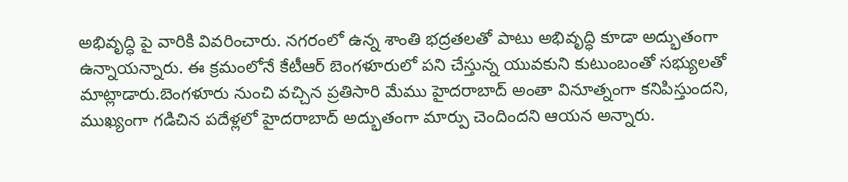అభివృద్ధి పై వారికి వివరించారు. నగరంలో ఉన్న శాంతి భద్రతలతో పాటు అభివృద్ధి కూడా అద్భుతంగా ఉన్నాయన్నారు. ఈ క్రమంలోనే కేటీఆర్ బెంగళూరులో పని చేస్తున్న యువకుని కుటుంబంతో సభ్యులతో మాట్లాడారు.బెంగళూరు నుంచి వచ్చిన ప్రతిసారి మేము హైదరాబాద్ అంతా వినూత్నంగా కనిపిస్తుందని, ముఖ్యంగా గడిచిన పదేళ్లలో హైదరాబాద్ అద్భుతంగా మార్పు చెందిందని ఆయన అన్నారు.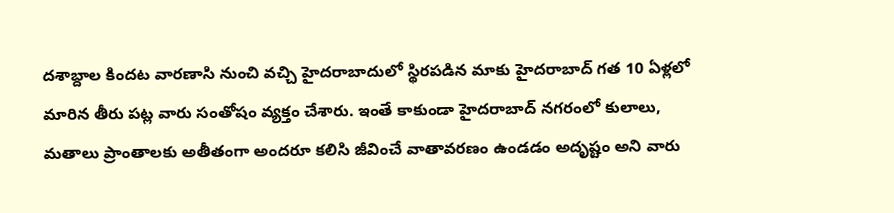దశాబ్దాల కిందట వారణాసి నుంచి వచ్చి హైదరాబాదులో స్థిరపడిన మాకు హైదరాబాద్ గత 10 ఏళ్లలో మారిన తీరు పట్ల వారు సంతోషం వ్యక్తం చేశారు. ఇంతే కాకుండా హైదరాబాద్ నగరంలో కులాలు, మతాలు ప్రాంతాలకు అతీతంగా అందరూ కలిసి జీవించే వాతావరణం ఉండడం అదృష్టం అని వారు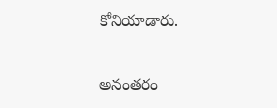కోనియాడారు.

అనంతరం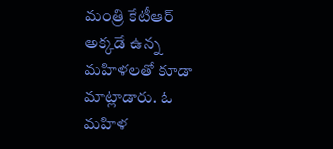మంత్రి కేటీఆర్ అక్కడే ఉన్న మహిళలతో కూడా మాట్లాడారు. ఓ మహిళ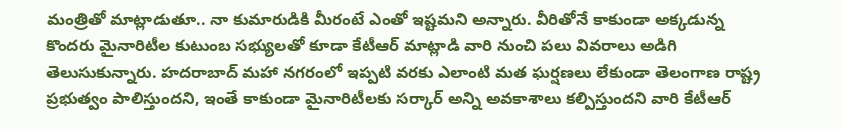మంత్రితో మాట్లాడుతూ.. నా కుమారుడికి మీరంటే ఎంతో ఇష్టమని అన్నారు. వీరితోనే కాకుండా అక్కడున్న కొందరు మైనారిటీల కుటుంబ సభ్యులతో కూడా కేటీఆర్ మాట్లాడి వారి నుంచి పలు వివరాలు అడిగి తెలుసుకున్నారు. హదరాబాద్ మహా నగరంలో ఇప్పటి వరకు ఎలాంటి మత ఘర్షణలు లేకుండా తెలంగాణ రాష్ట్ర ప్రభుత్వం పాలిస్తుందని, ఇంతే కాకుండా మైనారిటీలకు సర్కార్ అన్ని అవకాశాలు కల్పిస్తుందని వారి కేటీఆర్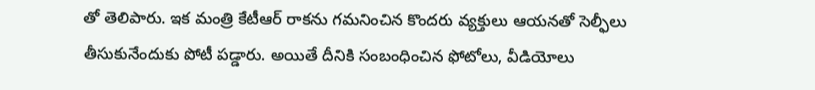తో తెలిపారు. ఇక మంత్రి కేటీఆర్ రాకను గమనించిన కొందరు వ్యక్తులు ఆయనతో సెల్ఫీలు తీసుకునేందుకు పోటీ పడ్డారు. అయితే దీనికి సంబంధించిన ఫోటోలు, వీడియోలు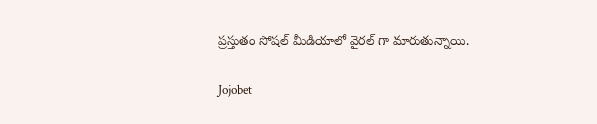ప్రస్తుతం సోషల్ మీడియాలో వైరల్ గా మారుతున్నాయి.

Jojobet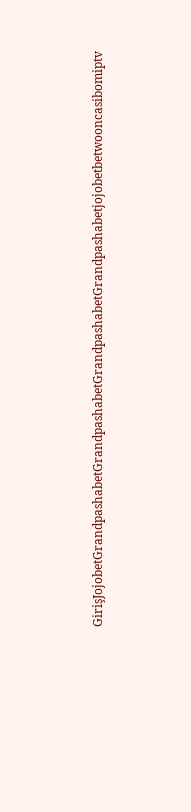GirişJojobetGrandpashabetGrandpashabetGrandpashabetGrandpashabetjojobetbetwooncasibomiptv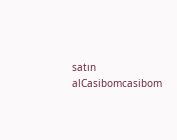satın alCasibomcasibom